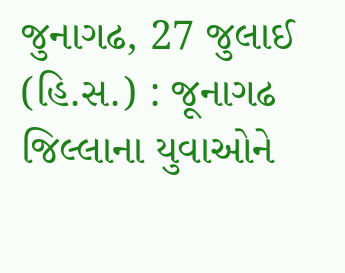જુનાગઢ, 27 જુલાઈ (હિ.સ.) : જૂનાગઢ જિલ્લાના યુવાઓને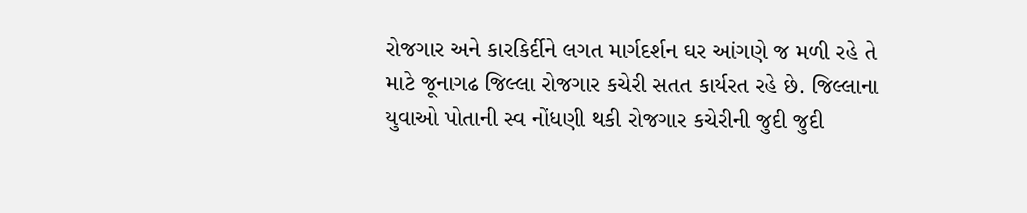રોજગાર અને કારકિર્દીને લગત માર્ગદર્શન ઘર આંગણે જ મળી રહે તે માટે જૂનાગઢ જિલ્લા રોજગાર કચેરી સતત કાર્યરત રહે છે. જિલ્લાના યુવાઓ પોતાની સ્વ નોંધણી થકી રોજગાર કચેરીની જુદી જુદી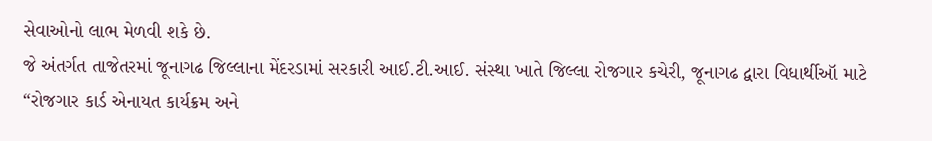સેવાઓનો લાભ મેળવી શકે છે.
જે અંતર્ગત તાજેતરમાં જૂનાગઢ જિલ્લાના મેંદરડામાં સરકારી આઈ.ટી.આઈ. સંસ્થા ખાતે જિલ્લા રોજગાર કચેરી, જૂનાગઢ દ્વારા વિધાર્થીઑ માટે “રોજગાર કાર્ડ એનાયત કાર્યક્રમ અને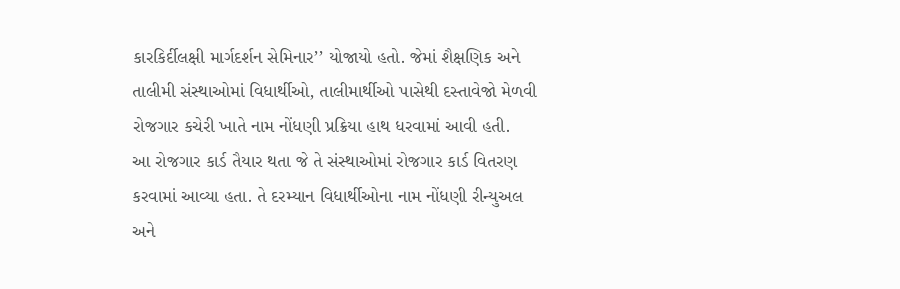કારકિર્દીલક્ષી માર્ગદર્શન સેમિનાર’’ યોજાયો હતો. જેમાં શૈક્ષણિક અને તાલીમી સંસ્થાઓમાં વિધાર્થીઓ, તાલીમાર્થીઓ પાસેથી દસ્તાવેજો મેળવી રોજગાર કચેરી ખાતે નામ નોંધણી પ્રક્રિયા હાથ ધરવામાં આવી હતી.
આ રોજગાર કાર્ડ તૈયાર થતા જે તે સંસ્થાઓમાં રોજગાર કાર્ડ વિતરણ કરવામાં આવ્યા હતા. તે દરમ્યાન વિધાર્થીઓના નામ નોંધણી રીન્યુઅલ અને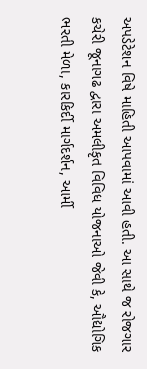અપડેટેશન વિષે માહિતી આપવામાં આવી હતી. આ સાથે જ રોજગાર કચેરી જૂનાગઢ દ્વારા અમલીકૃત વિવિધ યોજનાઓ જેવી કે, ઔદ્યોગિક ભરતી મેળા, કારકિર્દી માર્ગદર્શન, આર્મી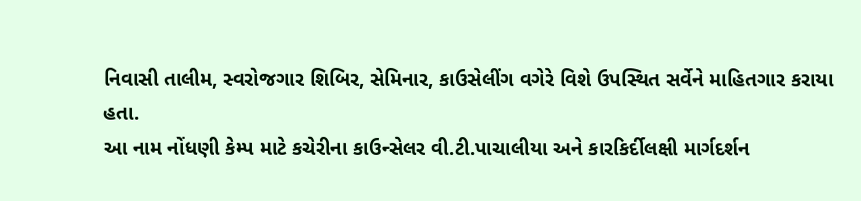નિવાસી તાલીમ, સ્વરોજગાર શિબિર, સેમિનાર, કાઉસેલીંગ વગેરે વિશે ઉપસ્થિત સર્વેને માહિતગાર કરાયા હતા.
આ નામ નોંધણી કેમ્પ માટે કચેરીના કાઉન્સેલર વી.ટી.પાચાલીયા અને કારકિર્દીલક્ષી માર્ગદર્શન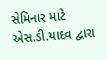સેમિનાર માટે એસ.ડી.યાદવ દ્વારા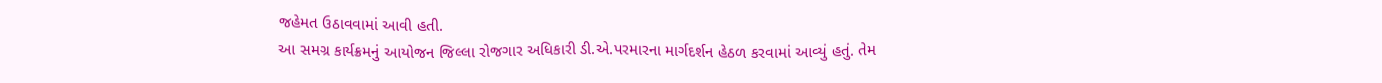જહેમત ઉઠાવવામાં આવી હતી.
આ સમગ્ર કાર્યક્રમનું આયોજન જિલ્લા રોજગાર અધિકારી ડી.એ.પરમારના માર્ગદર્શન હેઠળ કરવામાં આવ્યું હતું. તેમ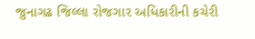જુનાગઢ જિલ્લા રોજગાર અધિકારીની કચેરી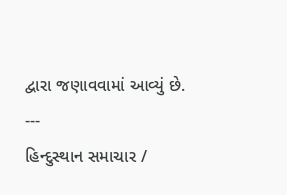દ્વારા જણાવવામાં આવ્યું છે.
---
હિન્દુસ્થાન સમાચાર /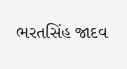ભરતસિંહ જાદવ